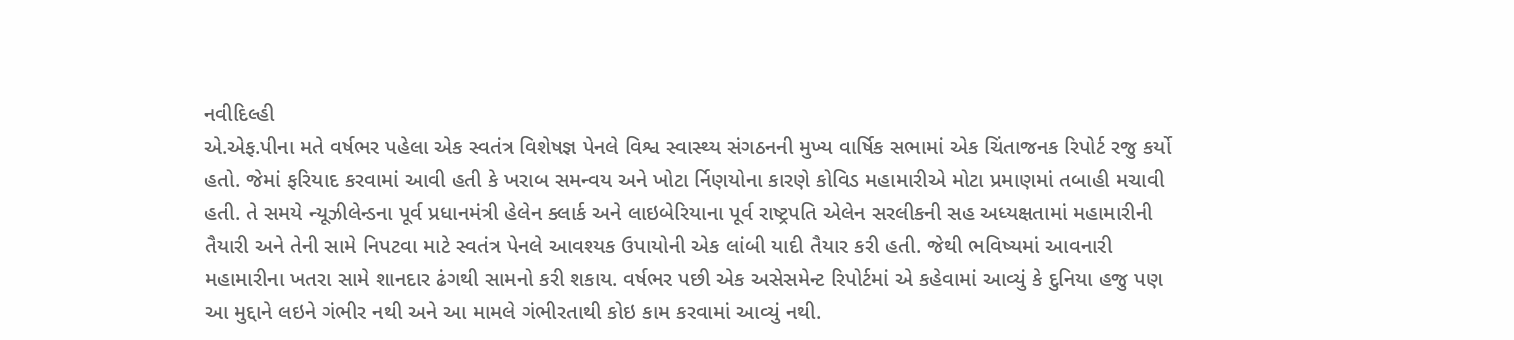નવીદિલ્હી
એ.એફ.પીના મતે વર્ષભર પહેલા એક સ્વતંત્ર વિશેષજ્ઞ પેનલે વિશ્વ સ્વાસ્થ્ય સંગઠનની મુખ્ય વાર્ષિક સભામાં એક ચિંતાજનક રિપોર્ટ રજુ કર્યો હતો. જેમાં ફરિયાદ કરવામાં આવી હતી કે ખરાબ સમન્વય અને ખોટા ર્નિણયોના કારણે કોવિડ મહામારીએ મોટા પ્રમાણમાં તબાહી મચાવી હતી. તે સમયે ન્યૂઝીલેન્ડના પૂર્વ પ્રધાનમંત્રી હેલેન ક્લાર્ક અને લાઇબેરિયાના પૂર્વ રાષ્ટ્રપતિ એલેન સરલીકની સહ અધ્યક્ષતામાં મહામારીની તૈયારી અને તેની સામે નિપટવા માટે સ્વતંત્ર પેનલે આવશ્યક ઉપાયોની એક લાંબી યાદી તૈયાર કરી હતી. જેથી ભવિષ્યમાં આવનારી મહામારીના ખતરા સામે શાનદાર ઢંગથી સામનો કરી શકાય. વર્ષભર પછી એક અસેસમેન્ટ રિપોર્ટમાં એ કહેવામાં આવ્યું કે દુનિયા હજુ પણ આ મુદ્દાને લઇને ગંભીર નથી અને આ મામલે ગંભીરતાથી કોઇ કામ કરવામાં આવ્યું નથી.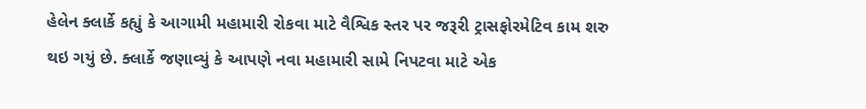હેલેન ક્લાર્કે કહ્યું કે આગામી મહામારી રોકવા માટે વૈશ્વિક સ્તર પર જરૂરી ટ્રાસફોરમેટિવ કામ શરુ થઇ ગયું છે. ક્લાર્કે જણાવ્યું કે આપણે નવા મહામારી સામે નિપટવા માટે એક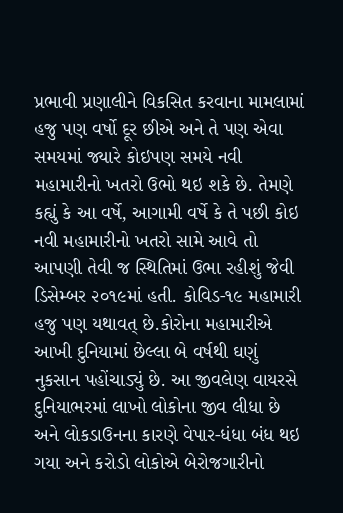પ્રભાવી પ્રણાલીને વિકસિત કરવાના મામલામાં હજુ પણ વર્ષો દૂર છીએ અને તે પણ એવા સમયમાં જ્યારે કોઇપણ સમયે નવી મહામારીનો ખતરો ઉભો થઇ શકે છે. તેમણે કહ્યું કે આ વર્ષે, આગામી વર્ષે કે તે પછી કોઇ નવી મહામારીનો ખતરો સામે આવે તો આપણી તેવી જ સ્થિતિમાં ઉભા રહીશું જેવી ડિસેમ્બર ૨૦૧૯માં હતી. કોવિડ-૧૯ મહામારી હજુ પણ યથાવત્ છે.કોરોના મહામારીએ આખી દુનિયામાં છેલ્લા બે વર્ષથી ઘણું નુકસાન પહોંચાડ્યું છે. આ જીવલેણ વાયરસે દુનિયાભરમાં લાખો લોકોના જીવ લીધા છે અને લોકડાઉનના કારણે વેપાર-ધંધા બંધ થઇ ગયા અને કરોડો લોકોએ બેરોજગારીનો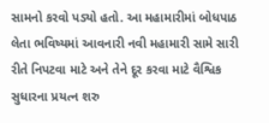સામનો કરવો પડ્યો હતો. આ મહામારીમાં બોધપાઠ લેતા ભવિષ્યમાં આવનારી નવી મહામારી સામે સારી રીતે નિપટવા માટે અને તેને દૂર કરવા માટે વૈશ્વિક સુધારના પ્રયત્ન શરુ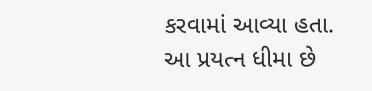કરવામાં આવ્યા હતા. આ પ્રયત્ન ધીમા છે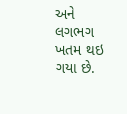અને લગભગ ખતમ થઇ ગયા છે.